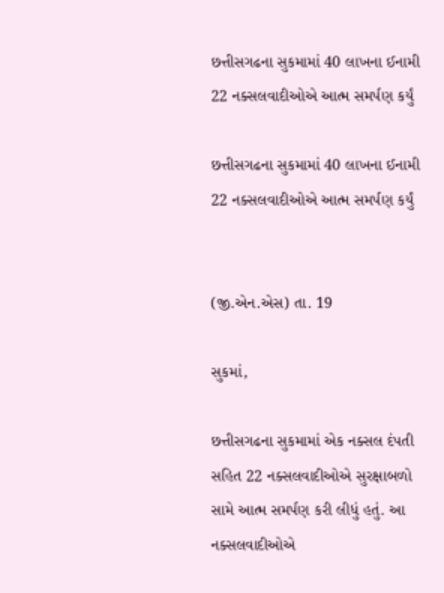છત્તીસગઢના સુકમામાં 40 લાખના ઈનામી 22 નક્સલવાદીઓએ આત્મ સમર્પણ કર્યું

છત્તીસગઢના સુકમામાં 40 લાખના ઈનામી 22 નક્સલવાદીઓએ આત્મ સમર્પણ કર્યું


(જી.એન.એસ) તા. 19

સુકમાં,

છત્તીસગઢના સુકમામાં એક નક્સલ દંપતી સહિત 22 નક્સલવાદીઓએ સુરક્ષાબળો સામે આત્મ સમર્પણ કરી લીધું હતું. આ નક્સલવાદીઓએ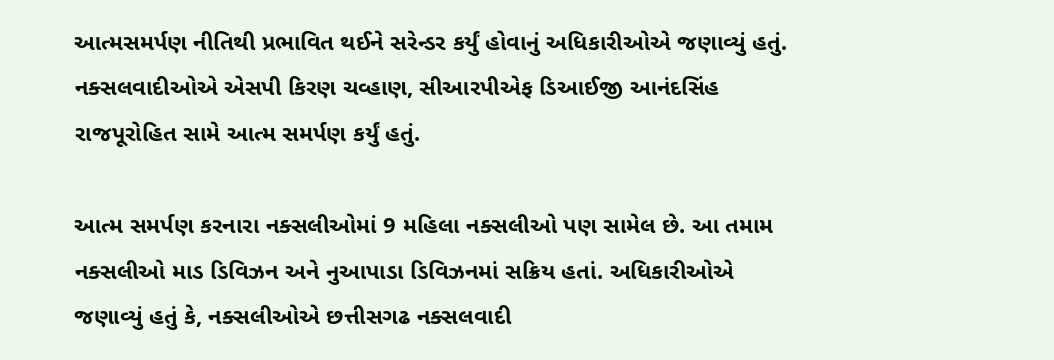આત્મસમર્પણ નીતિથી પ્રભાવિત થઈને સરેન્ડર કર્યું હોવાનું અધિકારીઓએ જણાવ્યું હતું. નક્સલવાદીઓએ એસપી કિરણ ચવ્હાણ, સીઆરપીએફ ડિઆઈજી આનંદસિંહ રાજપૂરોહિત સામે આત્મ સમર્પણ કર્યું હતું.

આત્મ સમર્પણ કરનારા નક્સલીઓમાં 9 મહિલા નક્સલીઓ પણ સામેલ છે. આ તમામ નક્સલીઓ માડ ડિવિઝન અને નુઆપાડા ડિવિઝનમાં સક્રિય હતાં. અધિકારીઓએ જણાવ્યું હતું કે, નક્સલીઓએ છત્તીસગઢ નક્સલવાદી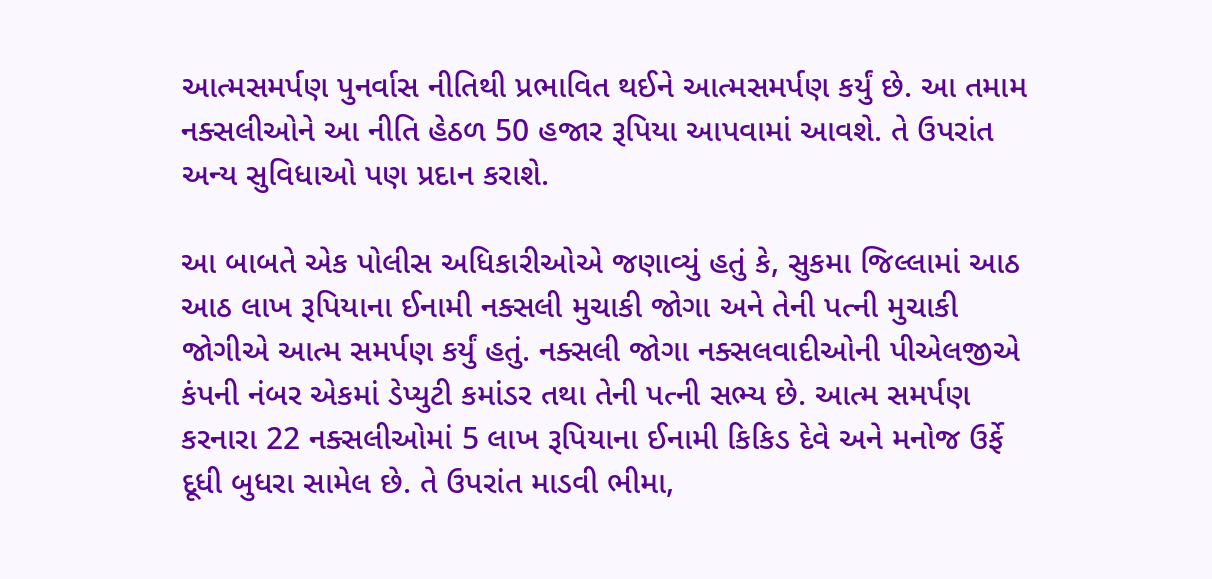આત્મસમર્પણ પુનર્વાસ નીતિથી પ્રભાવિત થઈને આત્મસમર્પણ કર્યું છે. આ તમામ નક્સલીઓને આ નીતિ હેઠળ 50 હજાર રૂપિયા આપવામાં આવશે. તે ઉપરાંત અન્ય સુવિધાઓ પણ પ્રદાન કરાશે.

આ બાબતે એક પોલીસ અધિકારીઓએ જણાવ્યું હતું કે, સુકમા જિલ્લામાં આઠ આઠ લાખ રૂપિયાના ઈનામી નક્સલી મુચાકી જોગા અને તેની પત્ની મુચાકી જોગીએ આત્મ સમર્પણ કર્યું હતું. નક્સલી જોગા નક્સલવાદીઓની પીએલજીએ કંપની નંબર એકમાં ડેપ્યુટી કમાંડર તથા તેની પત્ની સભ્ય છે. આત્મ સમર્પણ કરનારા 22 નક્સલીઓમાં 5 લાખ રૂપિયાના ઈનામી કિકિડ દેવે અને મનોજ ઉર્ફે દૂધી બુધરા સામેલ છે. તે ઉપરાંત માડવી ભીમા,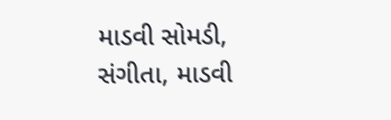માડવી સોમડી, સંગીતા, માડવી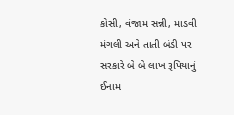કોસી, વંજામ સન્ની, માડવી મંગલી અને તાતી બંડી પર સરકારે બે બે લાખ રૂપિયાનું ઈનામ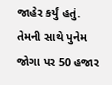જાહેર કર્યું હતું. તેમની સાથે પુનેમ જોગા પર 50 હજાર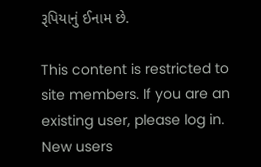રૂપિયાનું ઈનામ છે.

This content is restricted to site members. If you are an existing user, please log in. New users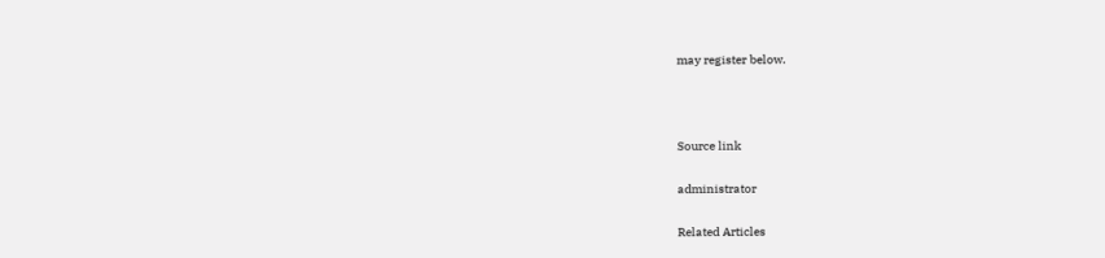may register below.



Source link

administrator

Related Articles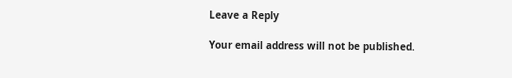Leave a Reply

Your email address will not be published.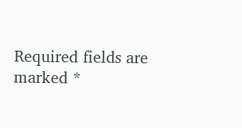Required fields are marked *